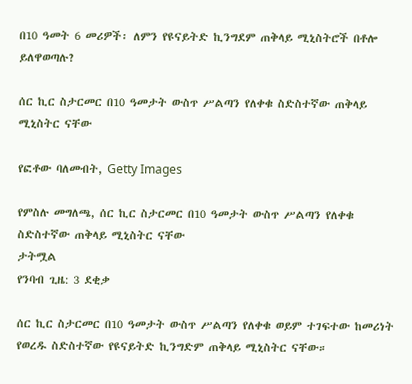በ10 ዓመት 6 መሪዎች፡ ለምን የዩናይትድ ኪንግደም ጠቅላይ ሚኒስትሮች በቶሎ ይለዋወጣሉ?

ሰር ኪር ስታርመር በ10 ዓመታት ውስጥ ሥልጣን የለቀቁ ስድስተኛው ጠቅላይ ሚኒስትር ናቸው

የፎቶው ባለመብት, Getty Images

የምስሉ መግለጫ, ሰር ኪር ስታርመር በ10 ዓመታት ውስጥ ሥልጣን የለቀቁ ስድስተኛው ጠቅላይ ሚኒስትር ናቸው
ታትሟል
የንባብ ጊዜ: 3 ደቂቃ

ሰር ኪር ስታርመር በ10 ዓመታት ውስጥ ሥልጣን የለቀቁ ወይም ተገፍተው ከመሪነት የወረዱ ስድስተኛው የዩናይትድ ኪንግድም ጠቅላይ ሚኒስትር ናቸው።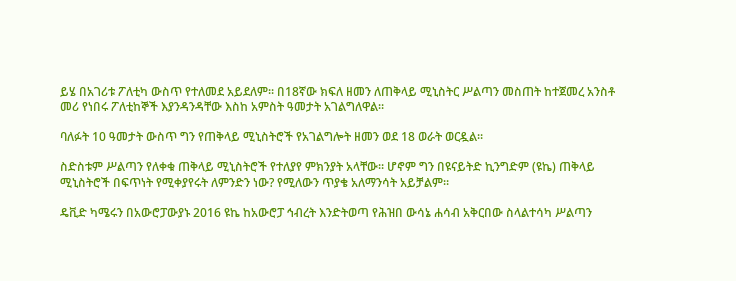ይሄ በአገሪቱ ፖለቲካ ውስጥ የተለመደ አይደለም። በ18ኛው ክፍለ ዘመን ለጠቅላይ ሚኒስትር ሥልጣን መስጠት ከተጀመረ አንስቶ መሪ የነበሩ ፖለቲከኞች እያንዳንዳቸው እስከ አምስት ዓመታት አገልግለዋል።

ባለፉት 10 ዓመታት ውስጥ ግን የጠቅላይ ሚኒስትሮች የአገልግሎት ዘመን ወደ 18 ወራት ወርዷል።

ስድስቱም ሥልጣን የለቀቁ ጠቅላይ ሚኒስትሮች የተለያየ ምክንያት አላቸው። ሆኖም ግን በዩናይትድ ኪንግድም (ዩኬ) ጠቅላይ ሚኒስትሮች በፍጥነት የሚቀያየሩት ለምንድን ነው? የሚለውን ጥያቄ አለማንሳት አይቻልም።

ዴቪድ ካሜሩን በአውሮፓውያኑ 2016 ዩኬ ከአውሮፓ ኅብረት እንድትወጣ የሕዝበ ውሳኔ ሐሳብ አቅርበው ስላልተሳካ ሥልጣን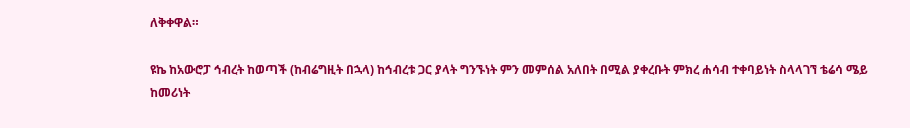ለቅቀዋል።

ዩኬ ከአውሮፓ ኅብረት ከወጣች (ከብሬግዚት በኋላ) ከኅብረቱ ጋር ያላት ግንኙነት ምን መምሰል አለበት በሚል ያቀረቡት ምክረ ሐሳብ ተቀባይነት ስላላገኘ ቴሬሳ ሜይ ከመሪነት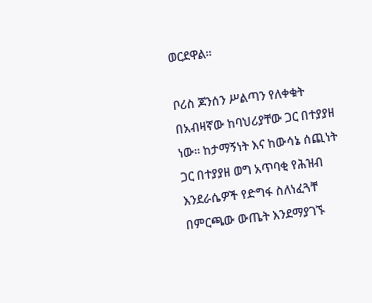ወርደዋል።

ቦሪስ ጆንሰን ሥልጣን የለቀቁት በአብዛኛው ከባህሪያቸው ጋር በተያያዘ ነው። ከታማኝነት እና ከውሳኔ ሰጪነት ጋር በተያያዘ ወግ አጥባቂ የሕዝብ እንደራሴዎች የድግፋ ስለነፈጓቸ በምርጫው ውጤት እንደማያገኙ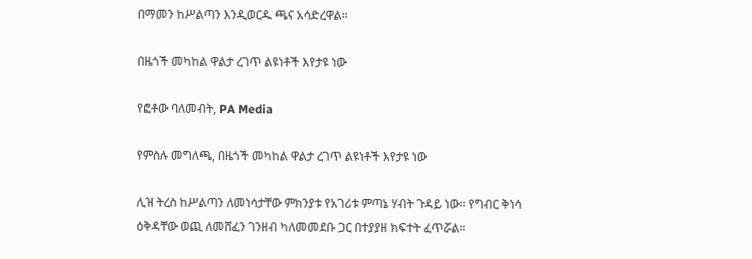በማመን ከሥልጣን እንዲወርዱ ጫና አሳድረዋል።

በዜጎች መካከል ዋልታ ረገጥ ልዩነቶች እየታዩ ነው

የፎቶው ባለመብት, PA Media

የምስሉ መግለጫ, በዜጎች መካከል ዋልታ ረገጥ ልዩነቶች እየታዩ ነው

ሊዝ ትረስ ከሥልጣን ለመነሳታቸው ምክንያቱ የአገሪቱ ምጣኔ ሃብት ጉዳይ ነው። የግብር ቅነሳ ዕቅዳቸው ወጪ ለመሸፈን ገንዘብ ካለመመደቡ ጋር በተያያዘ ክፍተት ፈጥሯል።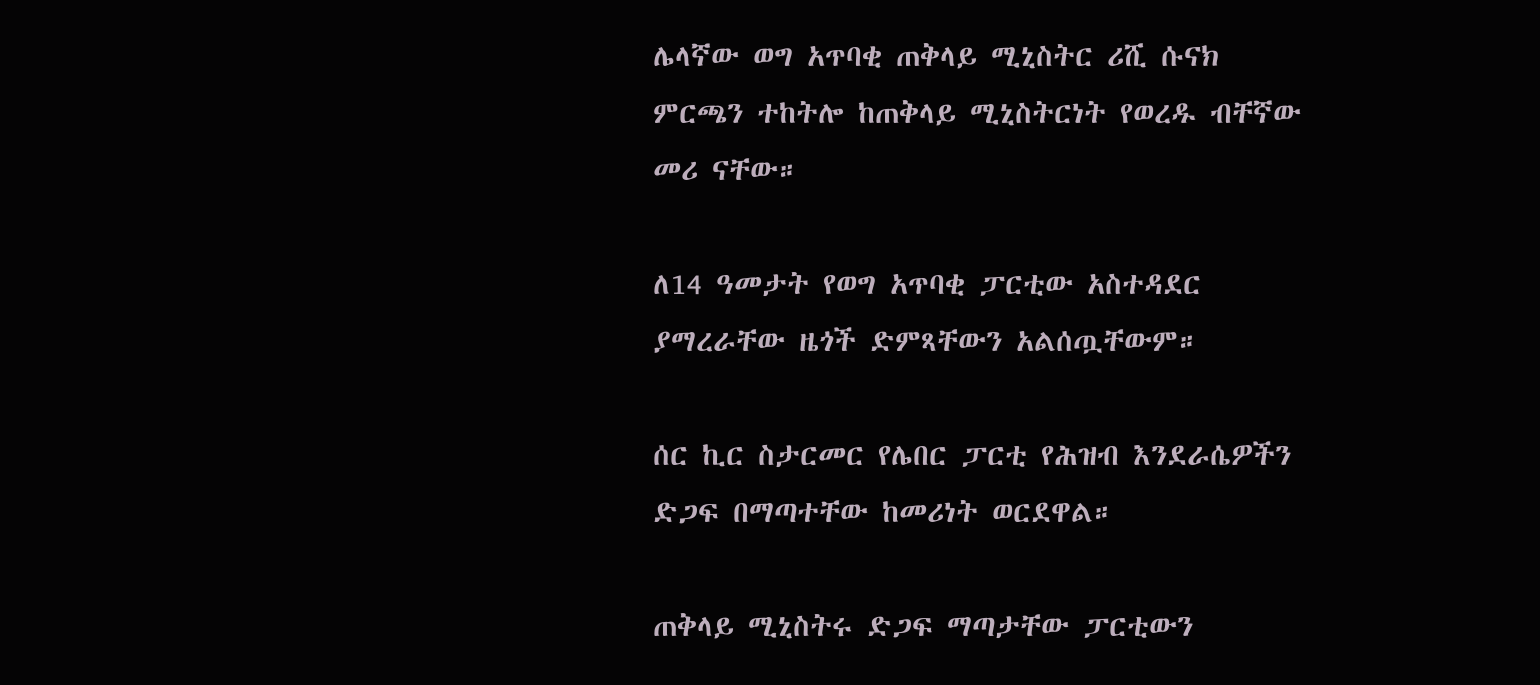ሌላኛው ወግ አጥባቂ ጠቅላይ ሚኒስትር ሪሺ ሱናክ ምርጫን ተከትሎ ከጠቅላይ ሚኒስትርነት የወረዱ ብቸኛው መሪ ናቸው።

ለ14 ዓመታት የወግ አጥባቂ ፓርቲው አስተዳደር ያማረራቸው ዜጎች ድምጻቸውን አልሰጧቸውም።

ሰር ኪር ስታርመር የሌበር ፓርቲ የሕዝብ እንደራሴዎችን ድጋፍ በማጣተቸው ከመሪነት ወርደዋል።

ጠቅላይ ሚኒስትሩ ድጋፍ ማጣታቸው ፓርቲውን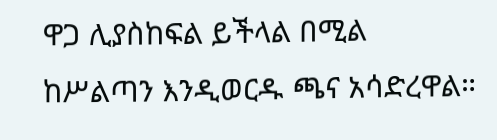ዋጋ ሊያስከፍል ይችላል በሚል ከሥልጣን እንዲወርዱ ጫና አሳድረዋል።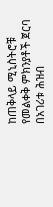ከጠቅላይ ሚኒስትሮቹ የመልቀቅ ምክንያቶች ጀርባ በአገሪቱ ሕዝብ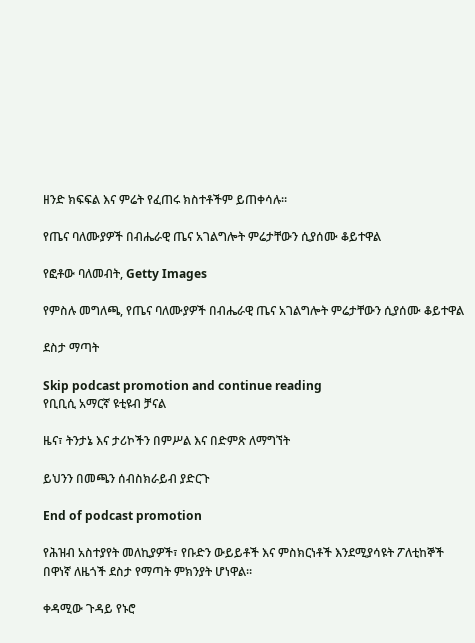ዘንድ ክፍፍል እና ምሬት የፈጠሩ ክስተቶችም ይጠቀሳሉ።

የጤና ባለሙያዎች በብሔራዊ ጤና አገልግሎት ምሬታቸውን ሲያሰሙ ቆይተዋል

የፎቶው ባለመብት, Getty Images

የምስሉ መግለጫ, የጤና ባለሙያዎች በብሔራዊ ጤና አገልግሎት ምሬታቸውን ሲያሰሙ ቆይተዋል

ደስታ ማጣት

Skip podcast promotion and continue reading
የቢቢሲ አማርኛ ዩቲዩብ ቻናል

ዜና፣ ትንታኔ እና ታሪኮችን በምሥል እና በድምጽ ለማግኘት

ይህንን በመጫን ሰብስክራይብ ያድርጉ

End of podcast promotion

የሕዝብ አስተያየት መለኪያዎች፣ የቡድን ውይይቶች እና ምስክርነቶች እንደሚያሳዩት ፖለቲከኞች በዋነኛ ለዜጎች ደስታ የማጣት ምክንያት ሆነዋል።

ቀዳሚው ጉዳይ የኑሮ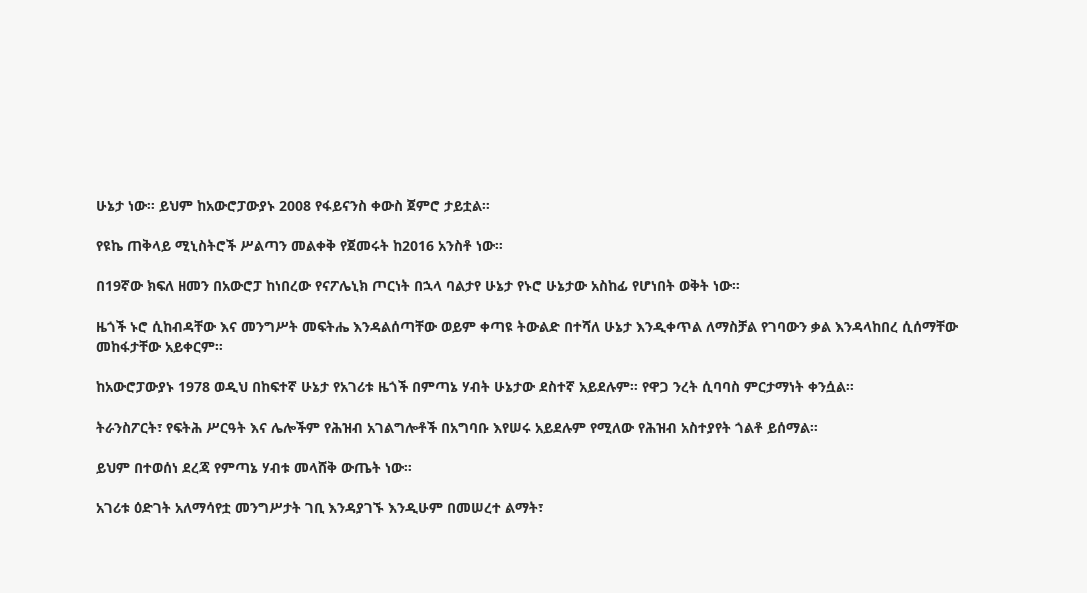ሁኔታ ነው። ይህም ከአውሮፓውያኑ 2008 የፋይናንስ ቀውስ ጀምሮ ታይቷል።

የዩኬ ጠቅላይ ሚኒስትሮች ሥልጣን መልቀቅ የጀመሩት ከ2016 አንስቶ ነው።

በ19ኛው ክፍለ ዘመን በአውሮፓ ከነበረው የናፖሌኒክ ጦርነት በኋላ ባልታየ ሁኔታ የኑሮ ሁኔታው አስከፊ የሆነበት ወቅት ነው።

ዜጎች ኑሮ ሲከብዳቸው እና መንግሥት መፍትሔ እንዳልሰጣቸው ወይም ቀጣዩ ትውልድ በተሻለ ሁኔታ እንዲቀጥል ለማስቻል የገባውን ቃል እንዳላከበረ ሲሰማቸው መከፋታቸው አይቀርም።

ከአውሮፓውያኑ 1978 ወዲህ በከፍተኛ ሁኔታ የአገሪቱ ዜጎች በምጣኔ ሃብት ሁኔታው ደስተኛ አይደሉም። የዋጋ ንረት ሲባባስ ምርታማነት ቀንሷል።

ትራንስፖርት፣ የፍትሕ ሥርዓት እና ሌሎችም የሕዝብ አገልግሎቶች በአግባቡ እየሠሩ አይደሉም የሚለው የሕዝብ አስተያየት ጎልቶ ይሰማል።

ይህም በተወሰነ ደረጃ የምጣኔ ሃብቱ መላሸቅ ውጤት ነው።

አገሪቱ ዕድገት አለማሳየቷ መንግሥታት ገቢ እንዳያገኙ እንዲሁም በመሠረተ ልማት፣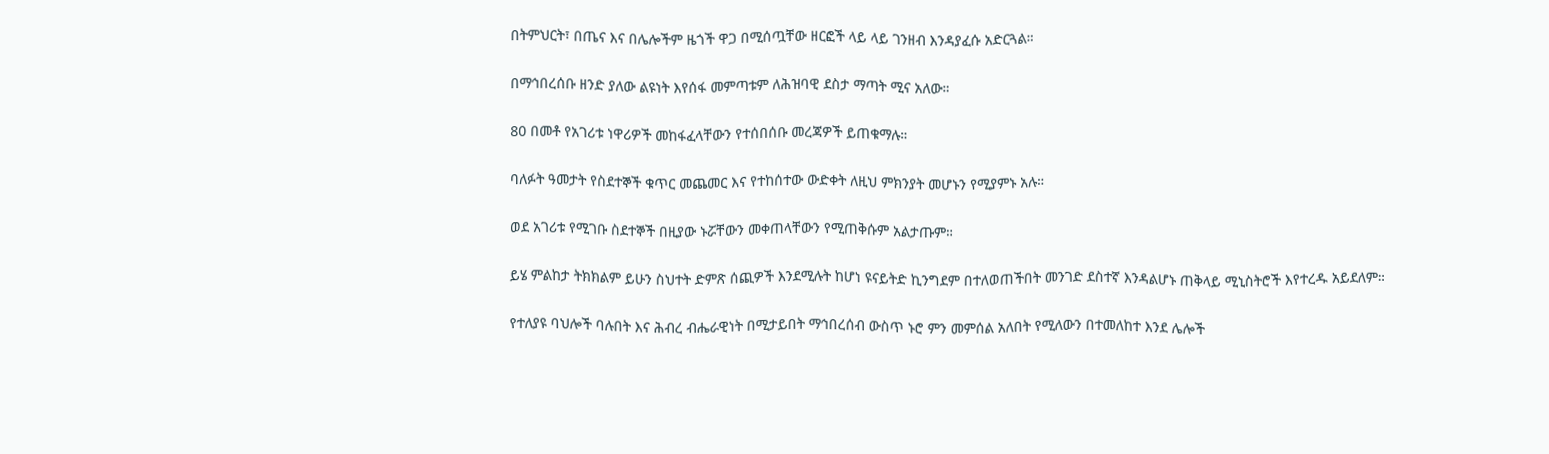በትምህርት፣ በጤና እና በሌሎችም ዜጎች ዋጋ በሚሰጧቸው ዘርፎች ላይ ላይ ገንዘብ እንዳያፈሱ አድርጓል።

በማኅበረሰቡ ዘንድ ያለው ልዩነት እየሰፋ መምጣቱም ለሕዝባዊ ደስታ ማጣት ሚና አለው።

80 በመቶ የአገሪቱ ነዋሪዎች መከፋፈላቸውን የተሰበሰቡ መረጃዎች ይጠቁማሉ።

ባለፉት ዓመታት የስደተኞች ቁጥር መጨመር እና የተከሰተው ውድቀት ለዚህ ምክንያት መሆኑን የሚያምኑ አሉ።

ወደ አገሪቱ የሚገቡ ስደተኞች በዚያው ኑሯቸውን መቀጠላቸውን የሚጠቅሱም አልታጡም።

ይሄ ምልከታ ትክክልም ይሁን ስህተት ድምጽ ሰጪዎች እንደሚሉት ከሆነ ዩናይትድ ኪንግደም በተለወጠችበት መንገድ ደስተኛ እንዳልሆኑ ጠቅላይ ሚኒስትሮች እየተረዱ አይደለም።

የተለያዩ ባህሎች ባሉበት እና ሕብረ ብሔራዊነት በሚታይበት ማኅበረሰብ ውስጥ ኑሮ ምን መምሰል አለበት የሚለውን በተመለከተ እንደ ሌሎች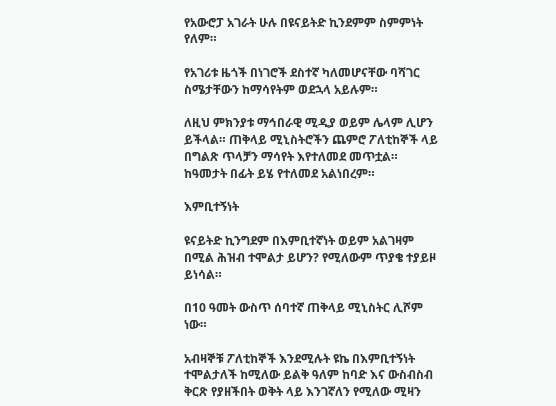የአውሮፓ አገራት ሁሉ በዩናይትድ ኪንደምም ስምምነት የለም።

የአገሪቱ ዜጎች በነገሮች ደስተኛ ካለመሆናቸው ባሻገር ስሜታቸውን ከማሳየትም ወደኋላ አይሉም።

ለዚህ ምክንያቱ ማኅበራዊ ሚዲያ ወይም ሌላም ሊሆን ይችላል። ጠቅላይ ሚኒስትሮችን ጨምሮ ፖለቲከኞች ላይ በግልጽ ጥላቻን ማሳየት እየተለመደ መጥቷል። ከዓመታት በፊት ይሄ የተለመደ አልነበረም።

እምቢተኝነት

ዩናይትድ ኪንግደም በእምቢተኛነት ወይም አልገዛም በሚል ሕዝብ ተሞልታ ይሆን? የሚለውም ጥያቄ ተያይዞ ይነሳል።

በ10 ዓመት ውስጥ ሰባተኛ ጠቅላይ ሚኒስትር ሊሾም ነው።

አብዛኞቹ ፖለቲከኞች እንደሚሉት ዩኬ በእምቢተኝነት ተሞልታለች ከሚለው ይልቅ ዓለም ከባድ እና ውስብስብ ቅርጽ የያዘችበት ወቅት ላይ እንገኛለን የሚለው ሚዛን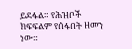ይደፋል። የሕዝቦች ክፍፍልም የሰፋበት ዘመን ነው።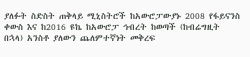ያለፉት ስድስት ጠቅላይ ሚኒስትሮች ከአውሮፓውያኑ 2008 የፋይናንስ ቀውስ እና ከ2016 ዩኬ ከአውሮፓ ኅብረት ከወጣች (ከብሬግዚት በኋላ) አንስቶ ያለውን ጨለምተኛነት መቅረፍ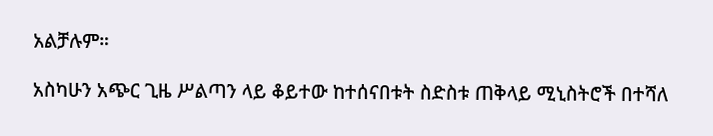አልቻሉም።

አስካሁን አጭር ጊዜ ሥልጣን ላይ ቆይተው ከተሰናበቱት ስድስቱ ጠቅላይ ሚኒስትሮች በተሻለ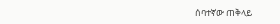ሰባተኛው ጠቅላይ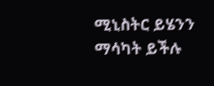ሚኒስትር ይሄንን ማሳካት ይችሉ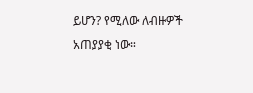ይሆን? የሚለው ለብዙዎች አጠያያቂ ነው።